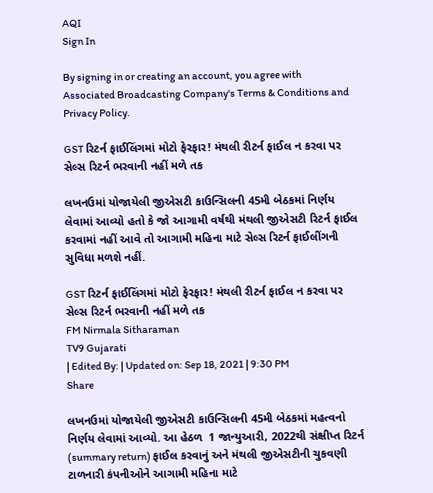AQI
Sign In

By signing in or creating an account, you agree with Associated Broadcasting Company's Terms & Conditions and Privacy Policy.

GST રિટર્ન ફાઈલિંગમાં મોટો ફેરફાર! મંથલી રીટર્ન ફાઈલ ન કરવા પર સેલ્સ રિટર્ન ભરવાની નહીં મળે તક

લખનઉમાં યોજાયેલી જીએસટી કાઉન્સિલની 45મી બેઠકમાં નિર્ણય લેવામાં આવ્યો હતો કે જો આગામી વર્ષથી મંથલી જીએસટી રિટર્ન ફાઈલ કરવામાં નહીં આવે તો આગામી મહિના માટે સેલ્સ રિટર્ન ફાઈલીંગની સુવિધા મળશે નહીં.

GST રિટર્ન ફાઈલિંગમાં મોટો ફેરફાર! મંથલી રીટર્ન ફાઈલ ન કરવા પર સેલ્સ રિટર્ન ભરવાની નહીં મળે તક
FM Nirmala Sitharaman
TV9 Gujarati
| Edited By: | Updated on: Sep 18, 2021 | 9:30 PM
Share

લખનઉમાં યોજાયેલી જીએસટી કાઉન્સિલની 45મી બેઠકમાં મહત્વનો નિર્ણય લેવામાં આવ્યો. આ હેઠળ  1 જાન્યુઆરી, 2022થી સંક્ષીપ્ત રિટર્ન (summary return) ફાઈલ કરવાનું અને મંથલી જીએસટીની ચુકવણી ટાળનારી કંપનીઓને આગામી મહિના માટે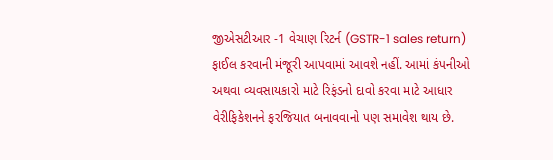જીએસટીઆર -1 વેચાણ રિટર્ન (GSTR-1 sales return) ફાઈલ કરવાની મંજૂરી આપવામાં આવશે નહીં. આમાં કંપનીઓ અથવા વ્યવસાયકારો માટે રિફંડનો દાવો કરવા માટે આધાર વેરીફિકેશનને ફરજિયાત બનાવવાનો પણ સમાવેશ થાય છે.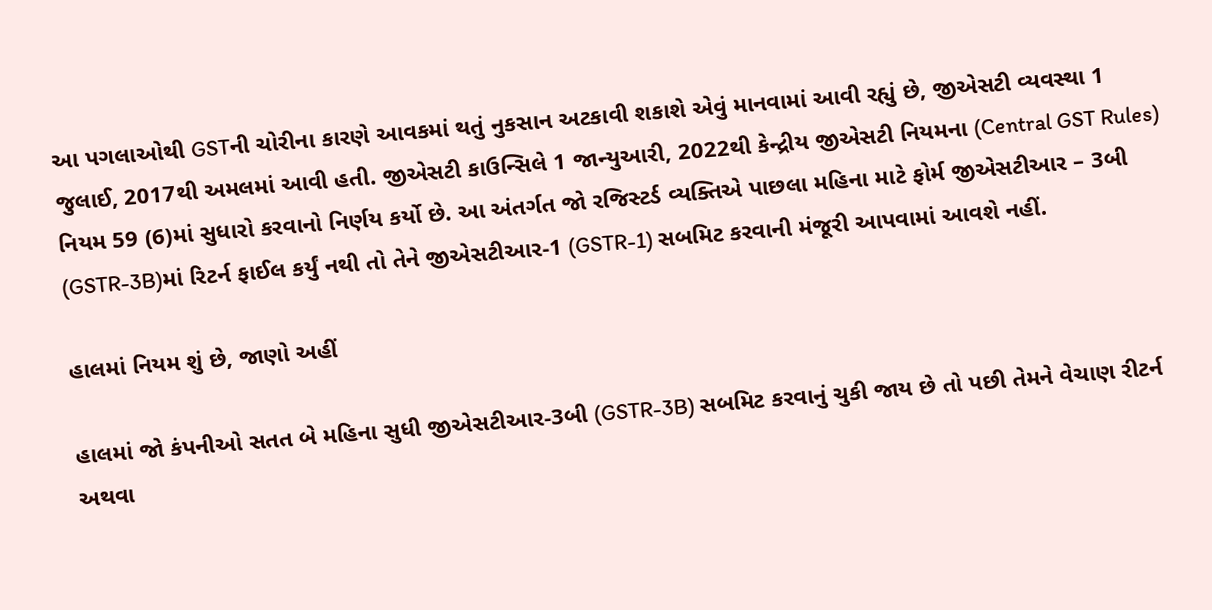આ પગલાઓથી GSTની ચોરીના કારણે આવકમાં થતું નુકસાન અટકાવી શકાશે એવું માનવામાં આવી રહ્યું છે, જીએસટી વ્યવસ્થા 1 જુલાઈ, 2017થી અમલમાં આવી હતી. જીએસટી કાઉન્સિલે 1 જાન્યુઆરી, 2022થી કેન્દ્રીય જીએસટી નિયમના (Central GST Rules) નિયમ 59 (6)માં સુધારો કરવાનો નિર્ણય કર્યો છે. આ અંતર્ગત જો રજિસ્ટર્ડ વ્યક્તિએ પાછલા મહિના માટે ફોર્મ જીએસટીઆર – 3બી (GSTR-3B)માં રિટર્ન ફાઈલ કર્યું નથી તો તેને જીએસટીઆર-1 (GSTR-1) સબમિટ કરવાની મંજૂરી આપવામાં આવશે નહીં.

હાલમાં નિયમ શું છે, જાણો અહીં

હાલમાં જો કંપનીઓ સતત બે મહિના સુધી જીએસટીઆર-3બી (GSTR-3B) સબમિટ કરવાનું ચુકી જાય છે તો પછી તેમને વેચાણ રીટર્ન અથવા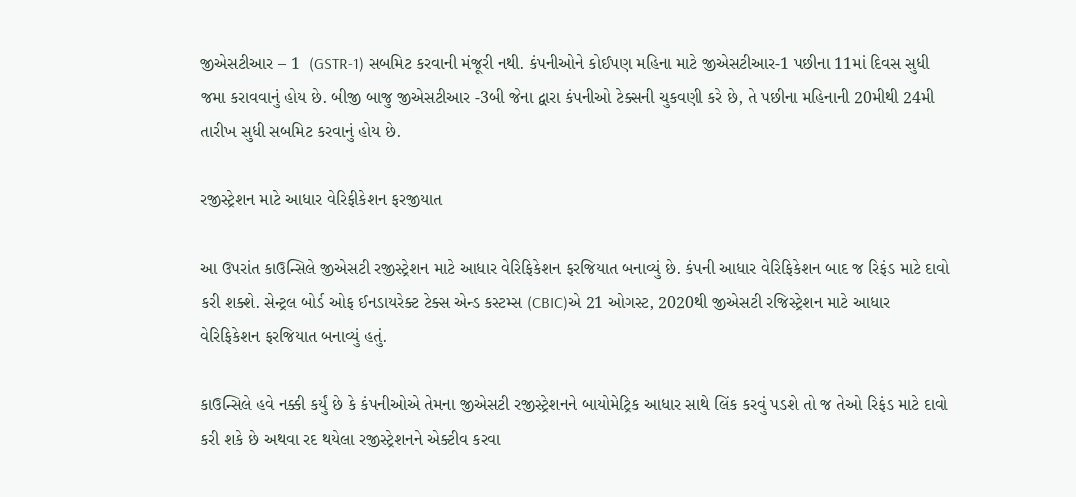જીએસટીઆર – 1  (GSTR-1) સબમિટ કરવાની મંજૂરી નથી. કંપનીઓને કોઈપણ મહિના માટે જીએસટીઆર-1 પછીના 11માં દિવસ સુધી જમા કરાવવાનું હોય છે. બીજી બાજુ જીએસટીઆર -3બી જેના દ્વારા કંપનીઓ ટેક્સની ચુકવણી કરે છે, તે પછીના મહિનાની 20મીથી 24મી તારીખ સુધી સબમિટ કરવાનું હોય છે.

રજીસ્ટ્રેશન માટે આધાર વેરિફીકેશન ફરજીયાત

આ ઉપરાંત કાઉન્સિલે જીએસટી રજીસ્ટ્રેશન માટે આધાર વેરિફિકેશન ફરજિયાત બનાવ્યું છે. કંપની આધાર વેરિફિકેશન બાદ જ રિફંડ માટે દાવો કરી શક્શે. સેન્ટ્રલ બોર્ડ ઓફ ઈનડાયરેક્ટ ટેક્સ એન્ડ કસ્ટમ્સ (CBIC)એ 21 ઓગસ્ટ, 2020થી જીએસટી રજિસ્ટ્રેશન માટે આધાર વેરિફિકેશન ફરજિયાત બનાવ્યું હતું.

કાઉન્સિલે હવે નક્કી કર્યું છે કે કંપનીઓએ તેમના જીએસટી રજીસ્ટ્રેશનને બાયોમેટ્રિક આધાર સાથે લિંક કરવું પડશે તો જ તેઓ રિફંડ માટે દાવો કરી શકે છે અથવા રદ થયેલા રજીસ્ટ્રેશનને એક્ટીવ કરવા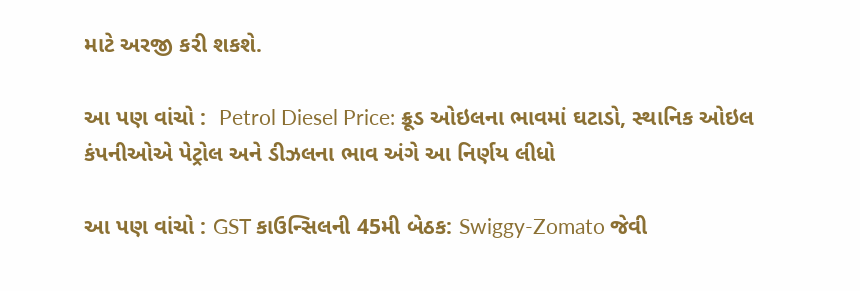માટે અરજી કરી શકશે.

આ પણ વાંચો :  Petrol Diesel Price: ક્રૂડ ઓઇલના ભાવમાં ઘટાડો, સ્થાનિક ઓઇલ કંપનીઓએ પેટ્રોલ અને ડીઝલના ભાવ અંગે આ નિર્ણય લીધો

આ પણ વાંચો : GST કાઉન્સિલની 45મી બેઠક: Swiggy-Zomato જેવી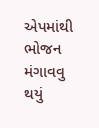એપમાંથી ભોજન મંગાવવુ થયું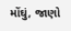મોંઘું, જાણો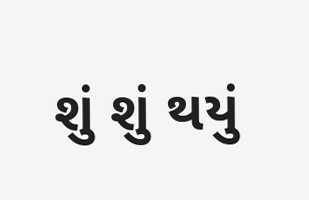શું શું થયું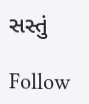સસ્તું

Follow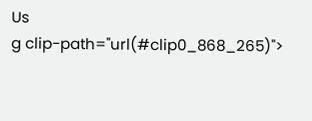Us
g clip-path="url(#clip0_868_265)">